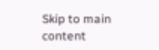Skip to main content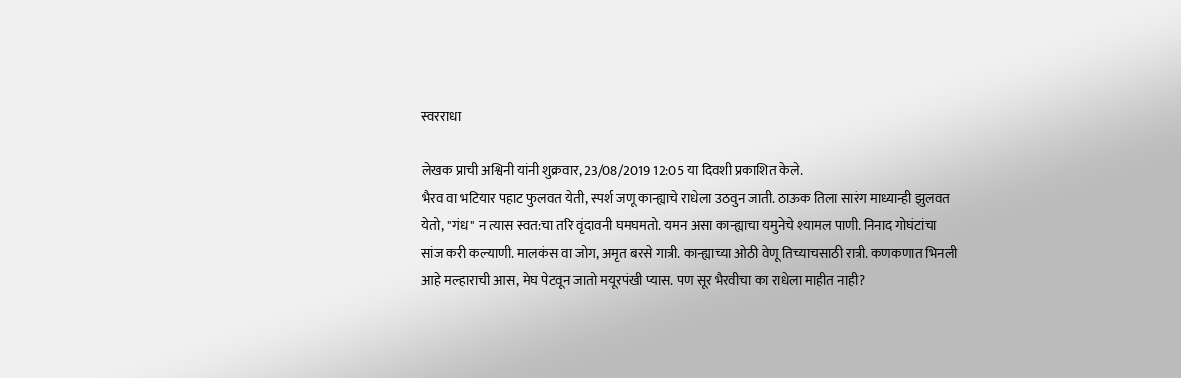स्वरराधा

लेखक प्राची अश्विनी यांनी शुक्रवार, 23/08/2019 12:05 या दिवशी प्रकाशित केले.
भैरव वा भटियार पहाट फुलवत येती, स्पर्श जणू कान्ह्याचे राधेला उठवुन जाती. ठाऊक तिला सारंग माध्यान्ही झुलवत येतो, "गंध" न त्यास स्वत:चा तरि वृंदावनी घमघमतो. यमन असा कान्ह्याचा यमुनेचे श्यामल पाणी. निनाद गोघंटांचा सांज करी कल्याणी. मालकंस वा जोग, अमृत बरसे गात्री. कान्ह्याच्या ओठी वेणू तिच्याचसाठी रात्री. कणकणात भिनली आहे मल्हाराची आस, मेघ पेटवून जातो मयूरपंखी प्यास. पण सूर भैरवीचा का राधेला माहीत नाही?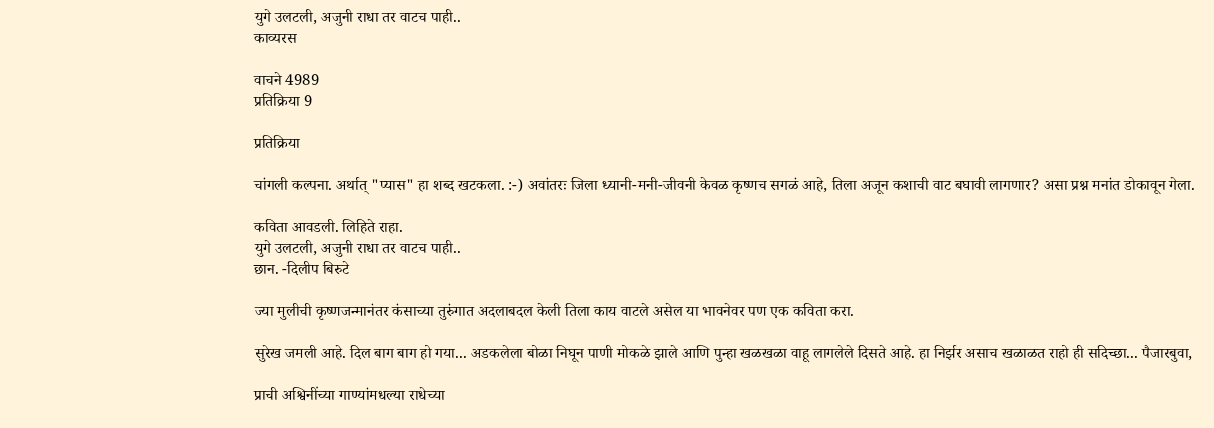युगे उलटली, अजुनी राधा तर वाटच पाही..
काव्यरस

वाचने 4989
प्रतिक्रिया 9

प्रतिक्रिया

चांगली कल्पना. अर्थात् "प्यास" हा शब्द खटकला. :-) अवांतरः जिला ध्यानी-मनी-जीवनी केवळ कृष्णच सगळं आहे, तिला अजून कशाची वाट बघावी लागणार? असा प्रश्न मनांत डोकावून गेला.

कविता आवडली. लिहिते राहा.
युगे उलटली, अजुनी राधा तर वाटच पाही..
छान. -दिलीप बिरुटे

ज्या मुलीची कृष्णजन्मानंतर कंसाच्या तुरुंगात अदलाबदल केली तिला काय वाटले असेल या भावनेवर पण एक कविता करा.

सुरेख जमली आहे. दिल बाग बाग हो गया... अडकलेला बोळा निघून पाणी मोकळे झाले आणि पुन्हा खळखळा वाहू लागलेले दिसते आहे. हा निर्झर असाच खळाळत राहो ही सदिच्छा... पैजारबुवा,

प्राची अश्विनींच्या गाण्यांमधल्या राधेच्या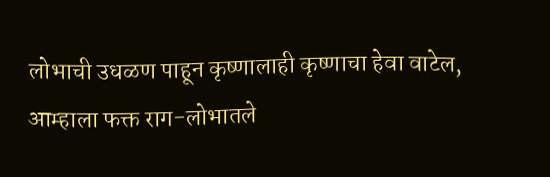लोभाची उधळण पाहून कृष्णालाही कृष्णाचा हेवा वाटेल, आम्हाला फक्त राग-लोभातले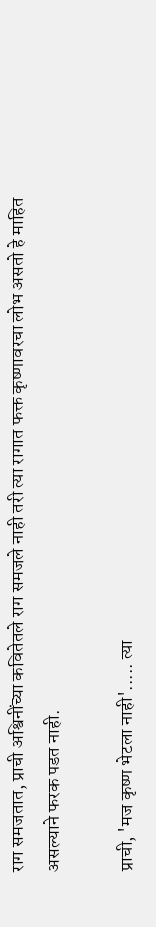राग समजतात, प्राची अश्विनींच्या कवितेतले राग समजले नाही तरी त्या रागात फक्त कृष्णावरचा लोभ असतो हे माहित असल्याने फरक पडत नाही.

प्राची, 'मज कृष्ण भेटला नाही'..... त्या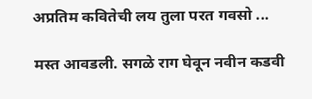अप्रतिम कवितेची लय तुला परत गवसो ...

मस्त आवडली. सगळे राग घेवून नवीन कडवी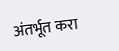अंतर्भूत करा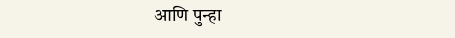आणि पुन्हा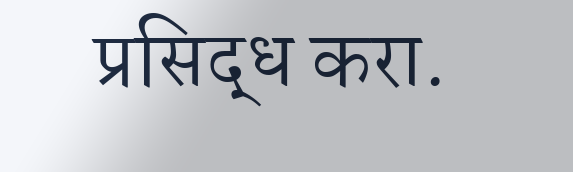प्रसिद्ध करा.